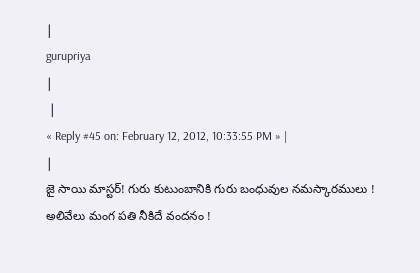|
gurupriya
|
 |
« Reply #45 on: February 12, 2012, 10:33:55 PM » |
|
జై సాయి మాస్టర్! గురు కుటుంబానికి గురు బంధువుల నమస్కారములు ! అలివేలు మంగ పతి నీకిదే వందనం !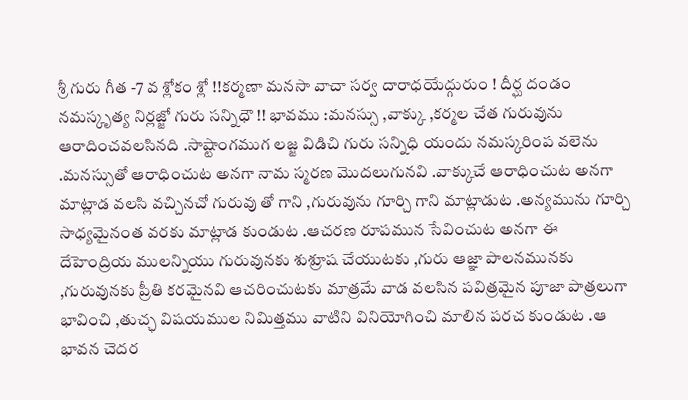శ్రీ గురు గీత -7 వ శ్లోకం శ్లో !!కర్మణా మనసా వాచా సర్వ దారాధయేద్గురుం ! దీర్ఘ దండం నమస్కృత్య నిర్లజ్జో గురు సన్నిధౌ !! భావము :మనస్సు ,వాక్కు ,కర్మల చేత గురువును ఆరాదించవలసినది .సాష్టాంగముగ లజ్జ విడిచి గురు సన్నిధి యందు నమస్కరింప వలెను .మనస్సుతో ఆరాధించుట అనగా నామ స్మరణ మొదలుగునవి .వాక్కుచే ఆరాధించుట అనగా మాట్లాడ వలసి వచ్చినచో గురువు తో గాని ,గురువును గూర్చి గాని మాట్లాడుట .అన్యమును గూర్చి సాధ్యమైనంత వరకు మాట్లాడ కుండుట .ఆచరణ రూపమున సేవించుట అనగా ఈ దేహెంద్రియ ములన్నియు గురువునకు శుశ్రూష చేయుటకు ,గురు ఆజ్ఞా పాలనమునకు ,గురువునకు ప్రీతి కరమైనవి ఆచరించుటకు మాత్రమే వాడ వలసిన పవిత్రమైన పూజా పాత్రలుగా భావించి ,తుచ్ఛ విషయముల నిమిత్తము వాటిని వినియోగించి మాలిన పరచ కుండుట .ఆ భావన చెదర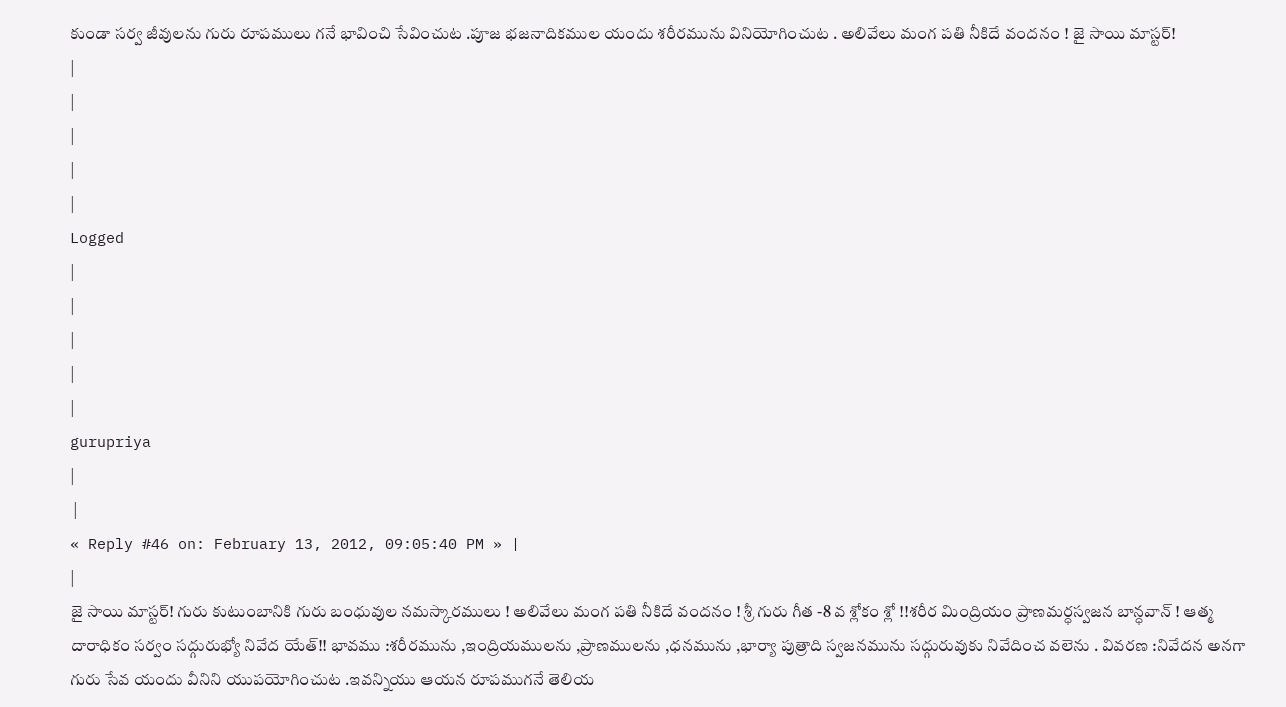కుండా సర్వ జీవులను గురు రూపములు గనే భావించి సేవించుట .పూజ భజనాదికముల యందు శరీరమును వినియోగించుట . అలివేలు మంగ పతి నీకిదే వందనం ! జై సాయి మాస్టర్!
|
|
|
|
|
Logged
|
|
|
|
|
gurupriya
|
 |
« Reply #46 on: February 13, 2012, 09:05:40 PM » |
|
జై సాయి మాస్టర్! గురు కుటుంబానికి గురు బంధువుల నమస్కారములు ! అలివేలు మంగ పతి నీకిదే వందనం ! శ్రీ గురు గీత -8 వ శ్లోకం శ్లో !!శరీర మింద్రియం ప్రాణమర్ధస్వజన బాన్ధవాన్ ! ఆత్మ దారాధికం సర్వం సద్గురుభ్యో నివేద యేత్!! భావము :శరీరమును ,ఇంద్రియములను ,ప్రాణములను ,ధనమును ,భార్యా పుత్రాది స్వజనమును సద్గురువుకు నివేదించ వలెను . వివరణ :నివేదన అనగా గురు సేవ యందు వీనిని యుపయోగించుట .ఇవన్నియు ఆయన రూపముగనే తెలియ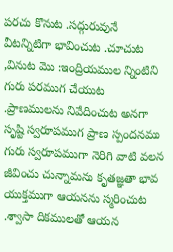పరచు కొనుట .సద్గురువునే వీటన్నిటిగా భావించుట .చూచుట ,వినుట మొ :ఇంద్రియముల న్నింటిని గురు పరముగ చేయుట .ప్రాణములను నివేదించుట అనగా సృష్టి స్వరూపముగ ప్రాణ స్పందనము గురు స్వరూపముగా నెరిగి వాటి వలన జీవించు చున్నామను కృతజ్ఞతా భావ యుక్తముగా ఆయనను స్మరించుట .శ్వాసా దికములతో ఆయన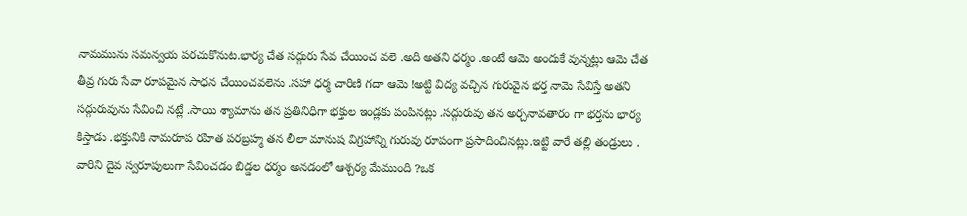నామమును సమన్వయ పరచుకొనుట.భార్య చేత సద్గురు సేవ చేయించ వలె .అది అతని ధర్మం .అంటే ఆమె అందుకే వున్నట్లు ఆమె చేత తీవ్ర గురు సేవా రూపమైన సాధన చేయించవలెను .సహా ధర్మ చారిణి గదా ఆమె !అట్టి విద్య వచ్చిన గురువైన భర్త నామె సేవిస్తే అతని సద్గురువును సేవించి నట్లే .సాయి శ్యామాను తన ప్రతినిధిగా భక్తుల ఇండ్లకు పంపినట్లు .సద్గురువు తన అర్చనావతారం గా భర్తను భార్య కిస్తాడు .భక్తునికి నామరూప రహిత పరబ్రహ్మ తన లీలా మానుష విగ్రహాన్ని గురువు రూపంగా ప్రసాదించినట్లు.ఇట్టి వారే తల్లి తండ్రులు . వారిని దైవ స్వరూపులుగా సేవించడం బిడ్డల ధర్మం అనడంలో ఆశ్చర్య మేముంది ?ఒక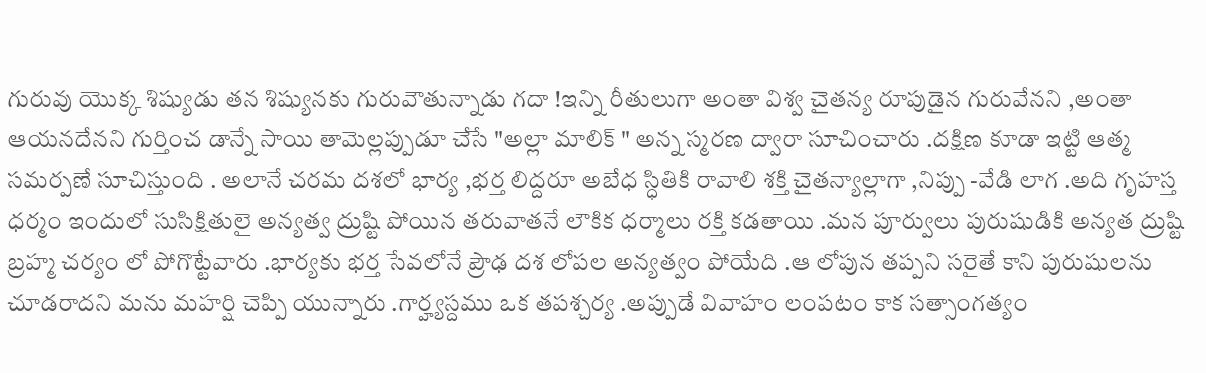గురువు యొక్క శిష్యుడు తన శిష్యునకు గురువౌతున్నాడు గదా !ఇన్ని రీతులుగా అంతా విశ్వ చైతన్య రూపుడైన గురువేనని ,అంతా ఆయనదేనని గుర్తించ డాన్నే సాయి తామెల్లప్పుడూ చేసే "అల్లా మాలిక్ " అన్న స్మరణ ద్వారా సూచించారు .దక్షిణ కూడా ఇట్టి ఆత్మ సమర్పణే సూచిస్తుంది . అలానే చరమ దశలో భార్య ,భర్త లిద్దరూ అబేధ స్ధితికి రావాలి శక్తి చైతన్యాల్లాగా ,నిప్పు -వేడి లాగ .అది గృహస్త ధర్మం ఇందులో సుసిక్షితులై అన్యత్వ ద్రుష్టి పోయిన తరువాతనే లౌకిక ధర్మాలు రక్తి కడతాయి .మన పూర్వులు పురుషుడికి అన్యత ద్రుష్టి బ్రహ్మ చర్యం లో పోగొట్టేవారు .భార్యకు భర్త సేవలోనే ప్రౌఢ దశ లోపల అన్యత్వం పోయేది .ఆ లోపున తప్పని సరైతే కాని పురుషులను చూడరాదని మను మహర్షి చెప్పి యున్నారు .గార్హ్యస్దము ఒక తపశ్చర్య .అప్పుడే వివాహం లంపటం కాక సత్సాంగత్యం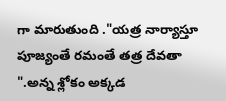గా మారుతుంది ."యత్ర నార్యాస్తూ పూజ్యంతే రమంతే తత్ర దేవతా ".అన్న శ్లోకం అక్కడ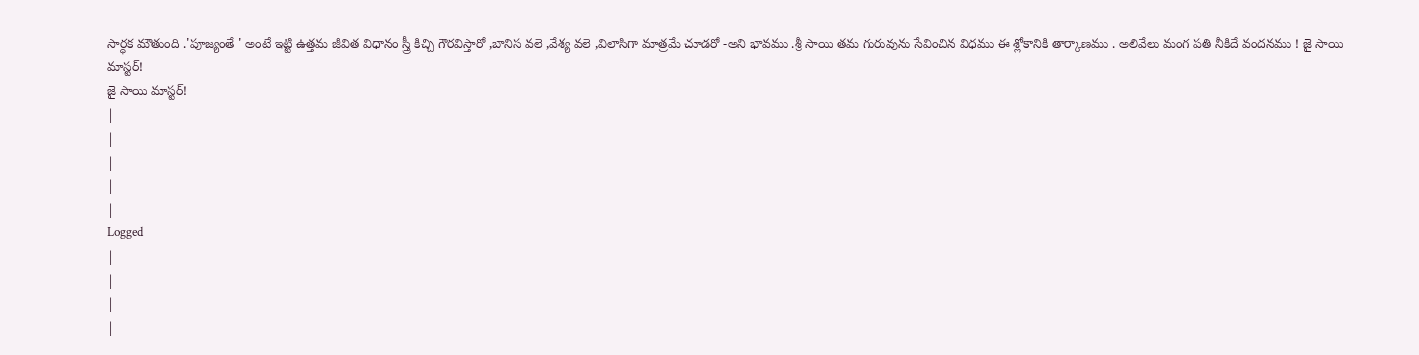సార్ధక మౌతుంది .'పూజ్యంతే ' అంటే ఇట్టి ఉత్తమ జీవిత విధానం స్త్రీ కిచ్చి గౌరవిస్తారో ,బానిస వలె ,వేశ్య వలె ,విలాసిగా మాత్రమే చూడరో -అని భావము .శ్రీ సాయి తమ గురువును సేవించిన విధము ఈ శ్లోకానికి తార్కాణము . అలివేలు మంగ పతి నీకిదే వందనము ! జై సాయి మాస్టర్!
జై సాయి మాస్టర్!
|
|
|
|
|
Logged
|
|
|
|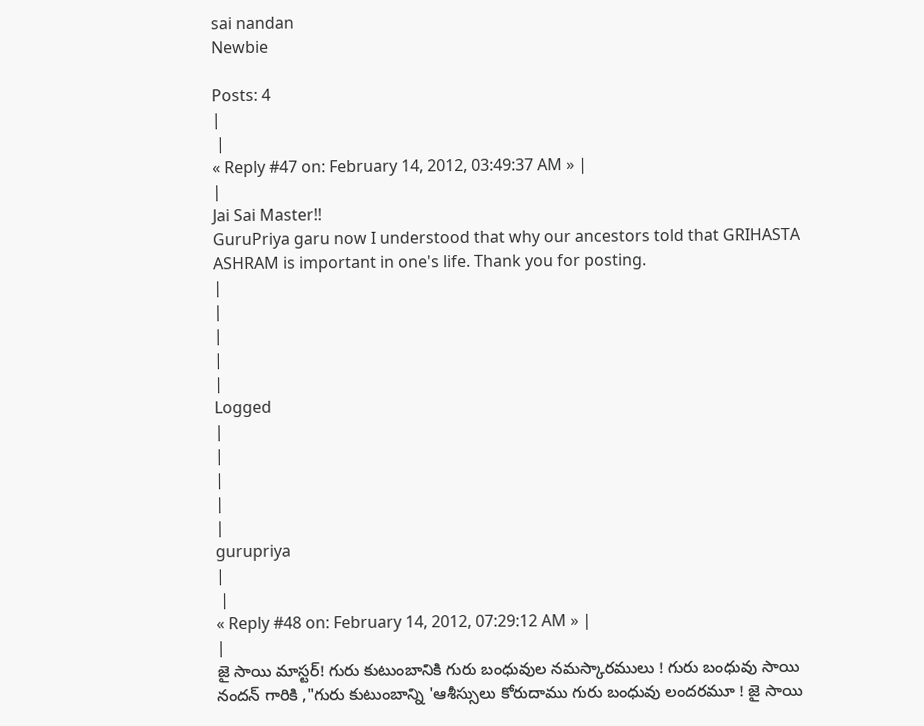sai nandan
Newbie

Posts: 4
|
 |
« Reply #47 on: February 14, 2012, 03:49:37 AM » |
|
Jai Sai Master!!
GuruPriya garu now I understood that why our ancestors told that GRIHASTA ASHRAM is important in one's life. Thank you for posting.
|
|
|
|
|
Logged
|
|
|
|
|
gurupriya
|
 |
« Reply #48 on: February 14, 2012, 07:29:12 AM » |
|
జై సాయి మాస్టర్! గురు కుటుంబానికి గురు బంధువుల నమస్కారములు ! గురు బంధువు సాయి నందన్ గారికి ,"గురు కుటుంబాన్ని 'ఆశీస్సులు కోరుదాము గురు బంధువు లందరమూ ! జై సాయి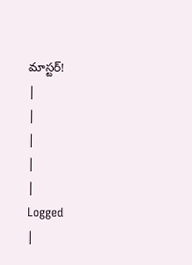మాస్టర్!
|
|
|
|
|
Logged
|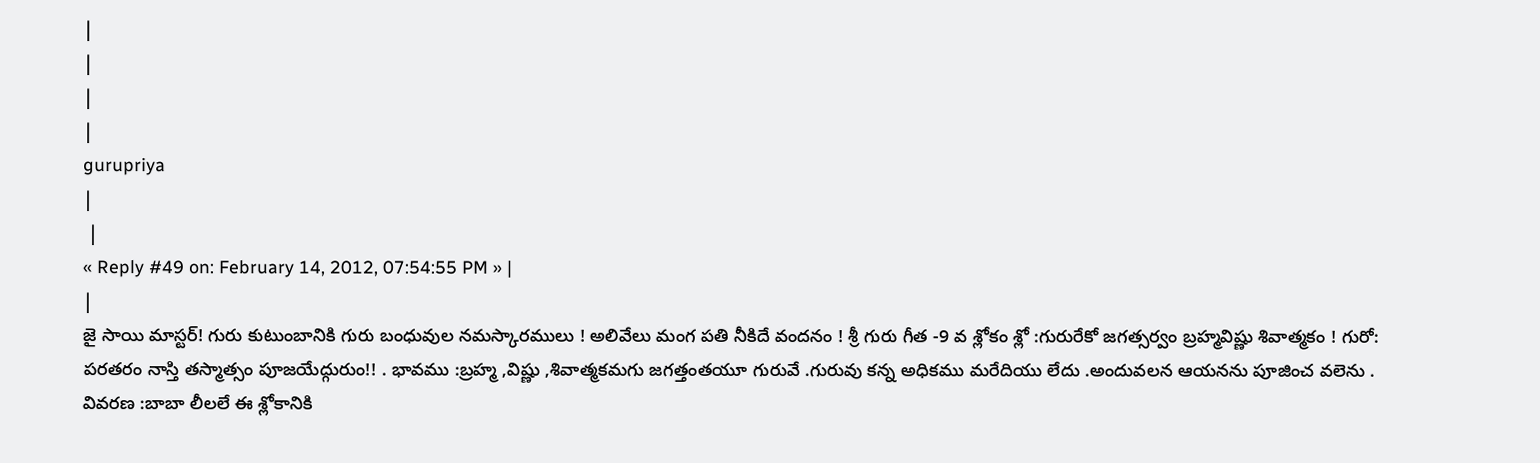|
|
|
|
gurupriya
|
 |
« Reply #49 on: February 14, 2012, 07:54:55 PM » |
|
జై సాయి మాస్టర్! గురు కుటుంబానికి గురు బంధువుల నమస్కారములు ! అలివేలు మంగ పతి నీకిదే వందనం ! శ్రీ గురు గీత -9 వ శ్లోకం శ్లో :గురురేకో జగత్సర్వం బ్రహ్మవిష్ణు శివాత్మకం ! గురో: పరతరం నాస్తి తస్మాత్సం పూజయేద్గురుం!! . భావము :బ్రహ్మ ,విష్ణు ,శివాత్మకమగు జగత్తంతయూ గురువే .గురువు కన్న అధికము మరేదియు లేదు .అందువలన ఆయనను పూజించ వలెను . వివరణ :బాబా లీలలే ఈ శ్లోకానికి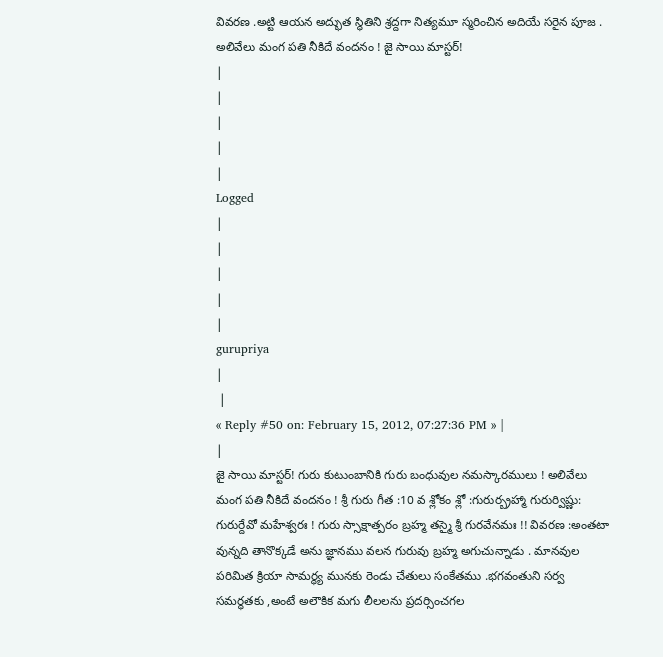వివరణ .అట్టి ఆయన అద్భుత స్ధితిని శ్రద్దగా నిత్యమూ స్మరించిన అదియే సరైన పూజ . అలివేలు మంగ పతి నీకిదే వందనం ! జై సాయి మాస్టర్!
|
|
|
|
|
Logged
|
|
|
|
|
gurupriya
|
 |
« Reply #50 on: February 15, 2012, 07:27:36 PM » |
|
జై సాయి మాస్టర్! గురు కుటుంబానికి గురు బంధువుల నమస్కారములు ! అలివేలు మంగ పతి నీకిదే వందనం ! శ్రీ గురు గీత :10 వ శ్లోకం శ్లో :గురుర్బ్రహ్మా గురుర్విష్ణు: గురుర్దేవో మహేశ్వరః ! గురు స్సాక్షాత్పరం బ్రహ్మ తస్మై శ్రీ గురవేనమః !! వివరణ :అంతటా వున్నది తానొక్కడే అను జ్ఞానము వలన గురువు బ్రహ్మ అగుచున్నాడు . మానవుల పరిమిత క్రియా సామర్ధ్య మునకు రెండు చేతులు సంకేతము .భగవంతుని సర్వ సమర్ధతకు ,అంటే అలౌకిక మగు లీలలను ప్రదర్సించగల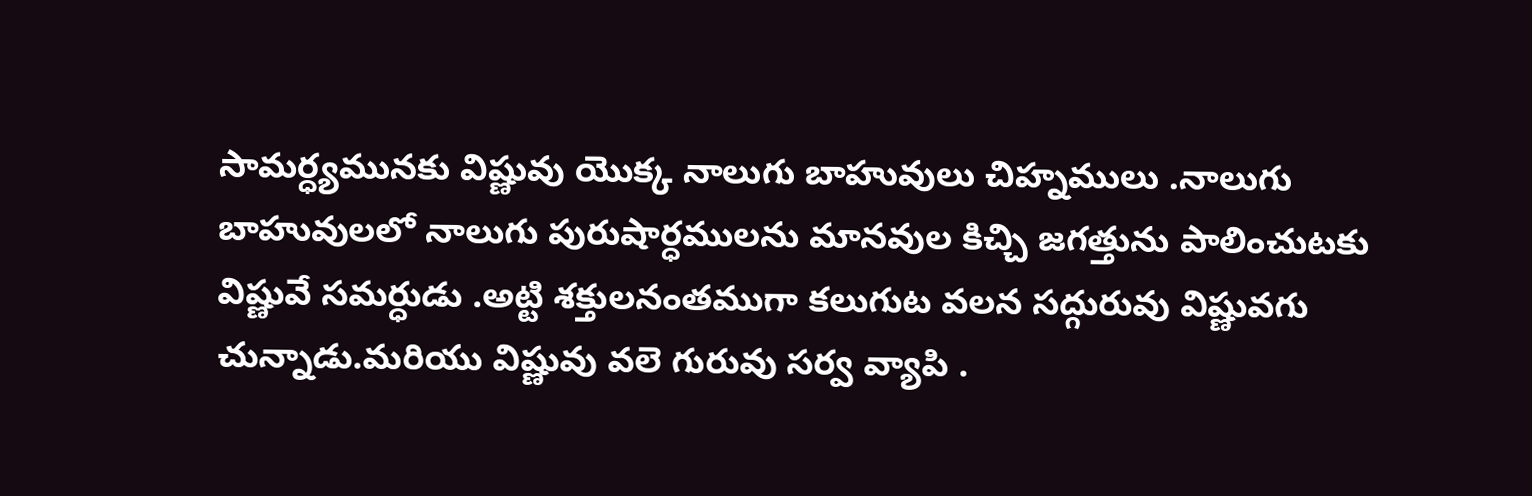సామర్ధ్యమునకు విష్ణువు యొక్క నాలుగు బాహువులు చిహ్నములు .నాలుగు బాహువులలో నాలుగు పురుషార్ధములను మానవుల కిచ్చి జగత్తును పాలించుటకు విష్ణువే సమర్ధుడు .అట్టి శక్తులనంతముగా కలుగుట వలన సద్గురువు విష్ణువగు చున్నాడు.మరియు విష్ణువు వలె గురువు సర్వ వ్యాపి .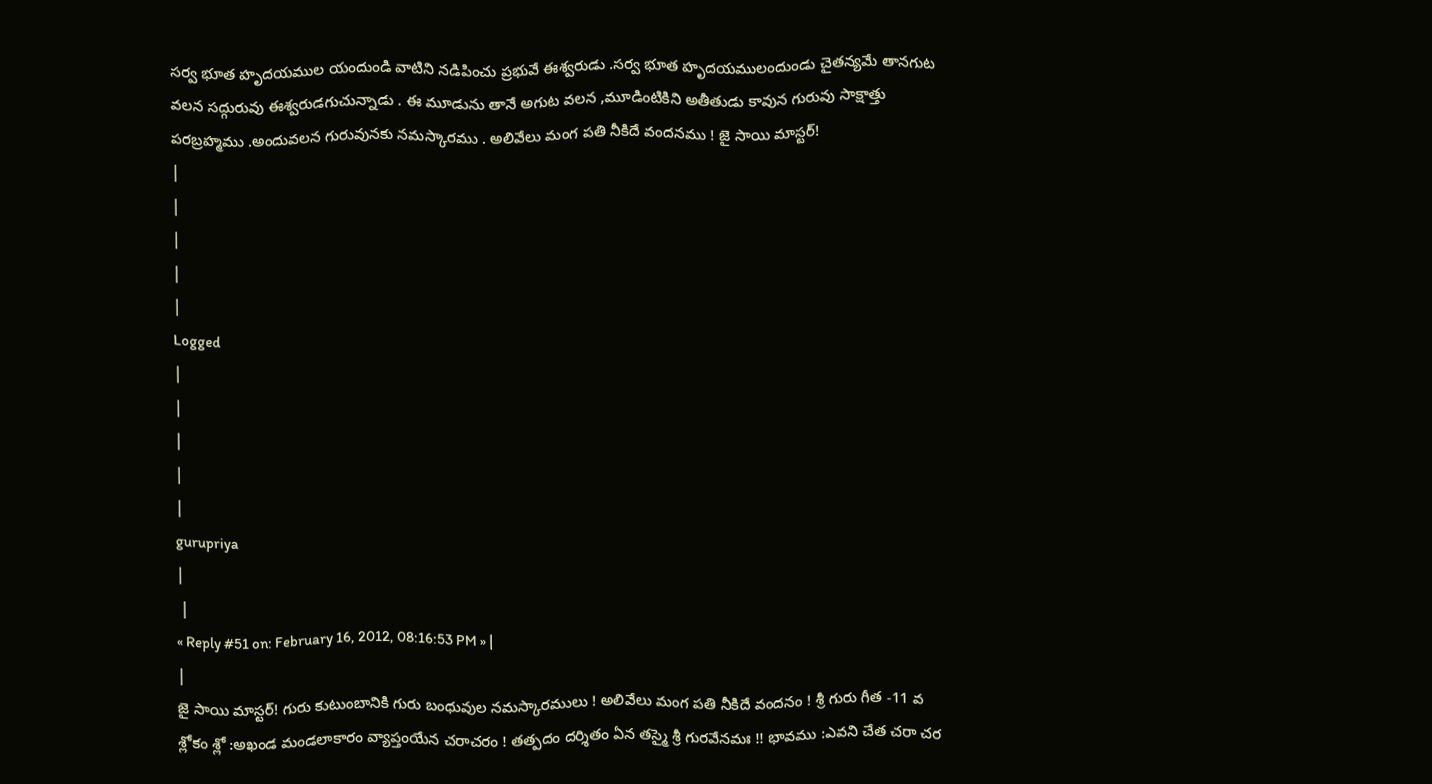సర్వ భూత హృదయముల యందుండి వాటిని నడిపించు ప్రభువే ఈశ్వరుడు .సర్వ భూత హృదయములందుండు చైతన్యమే తానగుట వలన సద్గురువు ఈశ్వరుడగుచున్నాడు . ఈ మూడును తానే అగుట వలన ,మూడింటికిని అతీతుడు కావున గురువు సాక్షాత్తు పరబ్రహ్మము .అందువలన గురువునకు నమస్కారము . అలివేలు మంగ పతి నీకిదే వందనము ! జై సాయి మాస్టర్!
|
|
|
|
|
Logged
|
|
|
|
|
gurupriya
|
 |
« Reply #51 on: February 16, 2012, 08:16:53 PM » |
|
జై సాయి మాస్టర్! గురు కుటుంబానికి గురు బంధువుల నమస్కారములు ! అలివేలు మంగ పతి నీకిదే వందనం ! శ్రీ గురు గీత -11 వ శ్లోకం శ్లో :అఖండ మండలాకారం వ్యాప్తంయేన చరాచరం ! తత్పదం దర్శితం ఏన తస్మై శ్రీ గురవేనమః !! భావము :ఎవని చేత చరా చర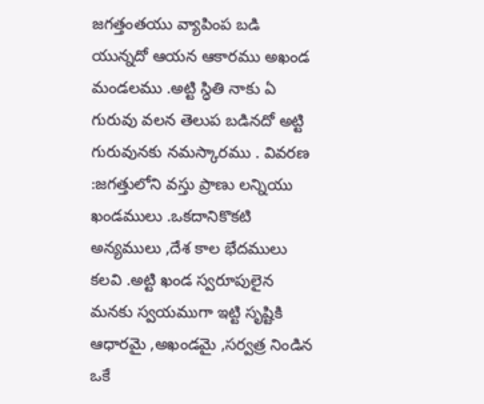జగత్తంతయు వ్యాపింప బడి యున్నదో ఆయన ఆకారము అఖండ మండలము .అట్టి స్ధితి నాకు ఏ గురువు వలన తెలుప బడినదో అట్టి గురువునకు నమస్కారము . వివరణ :జగత్తులోని వస్తు ప్రాణు లన్నియు ఖండములు .ఒకదానికొకటి అన్యములు ,దేశ కాల భేదములు కలవి .అట్టి ఖండ స్వరూపులైన మనకు స్వయముగా ఇట్టి సృష్టికి ఆధారమై ,అఖండమై ,సర్వత్ర నిండిన ఒకే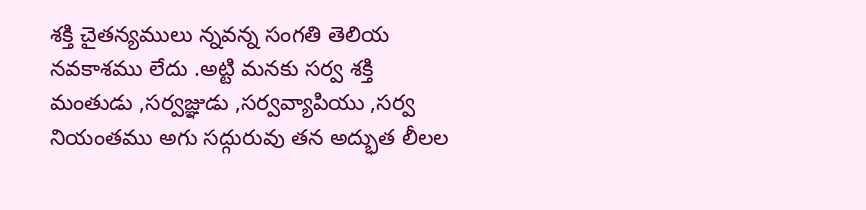శక్తి చైతన్యములు న్నవన్న సంగతి తెలియ నవకాశము లేదు .అట్టి మనకు సర్వ శక్తి మంతుడు ,సర్వజ్ఞుడు ,సర్వవ్యాపియు ,సర్వ నియంతము అగు సద్గురువు తన అద్భుత లీలల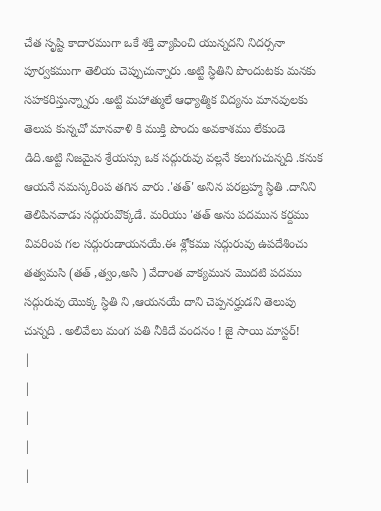చేత సృష్టి కాదారముగా ఒకే శక్తి వ్యాపించి యున్నదని నిదర్సనా పూర్వకముగా తెలియ చెప్పుచున్నారు .అట్టి స్ధితిని పొందుటకు మనకు సహకరిస్తున్న్నారు .అట్టి మహాత్ములే ఆధ్యాత్మిక విద్యను మానవులకు తెలుప కున్నచో మానవాళి కి ముక్తి పొందు అవకాశము లేకుండె డిది.అట్టి నిజమైన శ్రేయస్సు ఒక సద్గురువు వల్లనే కలుగుచున్నది .కనుక ఆయనే నమస్కరింప తగిన వారు .'తత్' అనిన పరబ్రహ్మ స్ధితి .దానిని తెలిపినవాడు సద్గురువొక్కడే. మరియు 'తత్ అను పదమున కర్దము వివరింప గల సద్గురుడాయనయే.ఈ శ్లోకము సద్గురువు ఉపదేశించు తత్వమసి (తత్ ,త్వం,అసి ) వేదాంత వాక్యమున మొదటి పదము సద్గురువు యొక్క స్ధితి ని ,ఆయనయే దాని చెప్పనర్హుడని తెలుపు చున్నది . అలివేలు మంగ పతి నీకిదే వందనం ! జై సాయి మాస్టర్!
|
|
|
|
|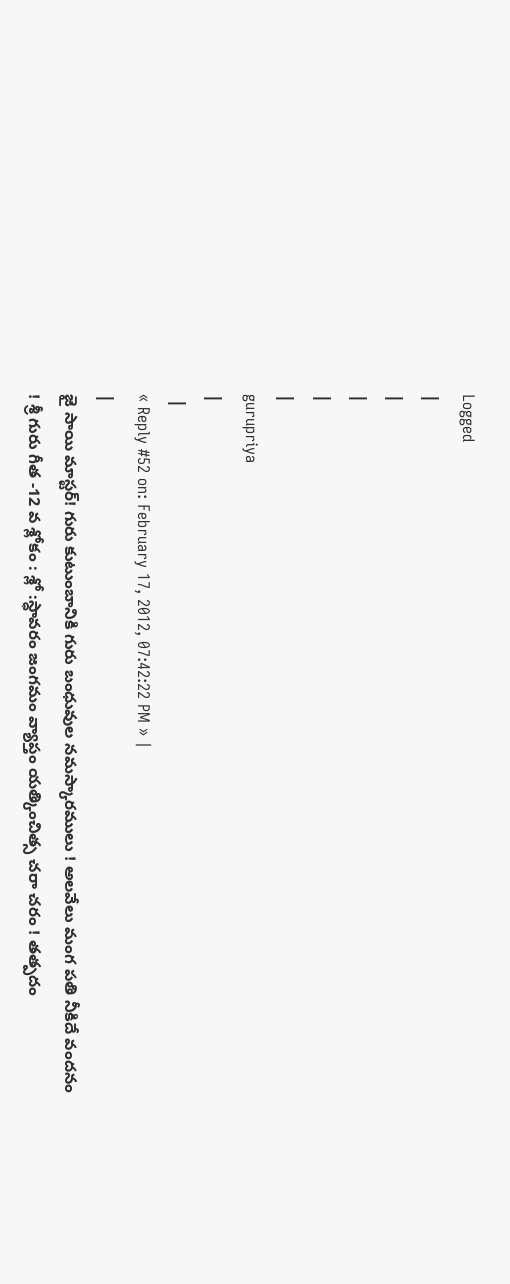Logged
|
|
|
|
|
gurupriya
|
 |
« Reply #52 on: February 17, 2012, 07:42:22 PM » |
|
జై సాయి మాస్టర్! గురు కుటుంబానికి గురు బంధువుల నమస్కారములు ! అలవేలు మంగ పతి నీకిదే వందనం ! శ్రీ గురు గీత -12 వ శ్లోకం : శ్లో :స్ధావరం జంగమం వ్యాప్తం యత్కించిత్స చరా చరం ! తత్పదం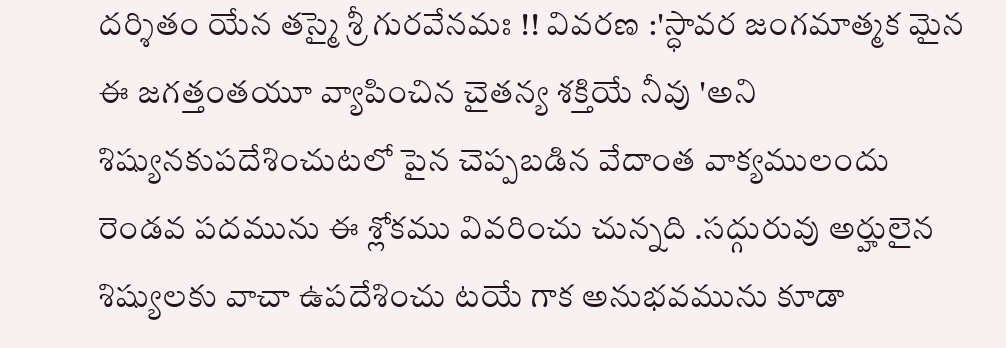దర్శితం యేన తస్మై శ్రీ గురవేనమః !! వివరణ :'స్ధావర జంగమాత్మక మైన ఈ జగత్తంతయూ వ్యాపించిన చైతన్య శక్తియే నీవు 'అని శిష్యునకుపదేశించుటలో పైన చెప్పబడిన వేదాంత వాక్యములందు రెండవ పదమును ఈ శ్లోకము వివరించు చున్నది .సద్గురువు అర్హులైన శిష్యులకు వాచా ఉపదేశించు టయే గాక అనుభవమును కూడా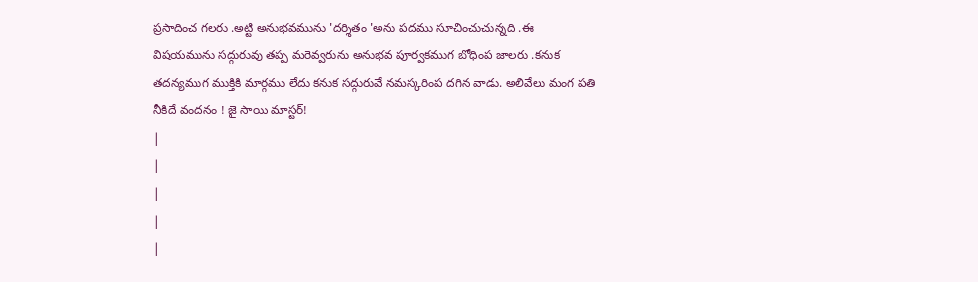ప్రసాదించ గలరు .అట్టి అనుభవమును 'దర్శితం 'అను పదము సూచించుచున్నది .ఈ విషయమును సద్గురువు తప్ప మరెవ్వరును అనుభవ పూర్వకముగ బోధింప జాలరు .కనుక తదన్యముగ ముక్తికి మార్గము లేదు కనుక సద్గురువే నమస్కరింప దగిన వాడు. అలివేలు మంగ పతి నీకిదే వందనం ! జై సాయి మాస్టర్!
|
|
|
|
|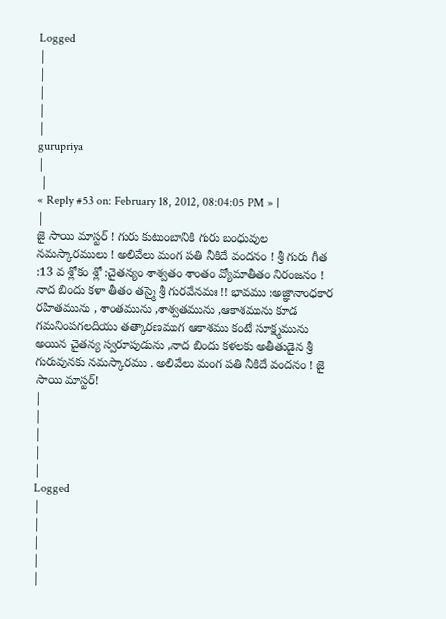Logged
|
|
|
|
|
gurupriya
|
 |
« Reply #53 on: February 18, 2012, 08:04:05 PM » |
|
జై సాయి మాస్టర్ ! గురు కుటుంబానికి గురు బంధువుల నమస్కారములు ! అలివేలు మంగ పతి నీకిదే వందనం ! శ్రీ గురు గీత :13 వ శ్లోకం శ్లో :చైతన్యం శాశ్వతం శాంతం వ్యోమాతీతం నిరంజనం ! నాద బిందు కళా తీతం తస్మై శ్రీ గురవేనమః !! భావము :అజ్ఞానాంధకార రహితమును , శాంతమును ,శాశ్వతమును ,ఆకాశమును కూడ గమనింపగలదియు తత్కారణముగ ఆకాశము కంటే సూక్ష్మమును అయిన చైతన్య స్వరూపుడును ,నాద బిందు కళలకు అతీతుడైన శ్రీ గురువునకు నమస్కారము . అలివేలు మంగ పతి నీకిదే వందనం ! జై సాయి మాస్టర్!
|
|
|
|
|
Logged
|
|
|
|
|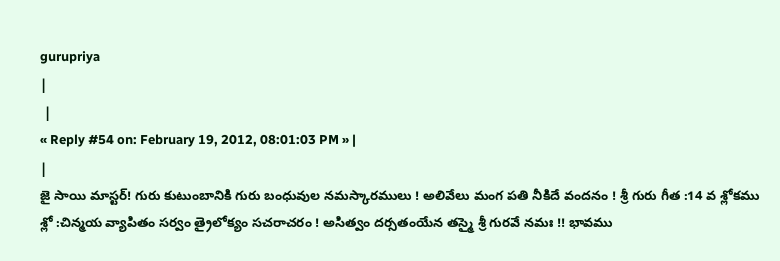gurupriya
|
 |
« Reply #54 on: February 19, 2012, 08:01:03 PM » |
|
జై సాయి మాస్టర్! గురు కుటుంబానికి గురు బంధువుల నమస్కారములు ! అలివేలు మంగ పతి నీకిదే వందనం ! శ్రీ గురు గీత :14 వ శ్లోకము శ్లో :చిన్మయ వ్యాపితం సర్వం త్రైలోక్యం సచరాచరం ! అసిత్వం దర్సతంయేన తస్మై శ్రీ గురవే నమః !! భావము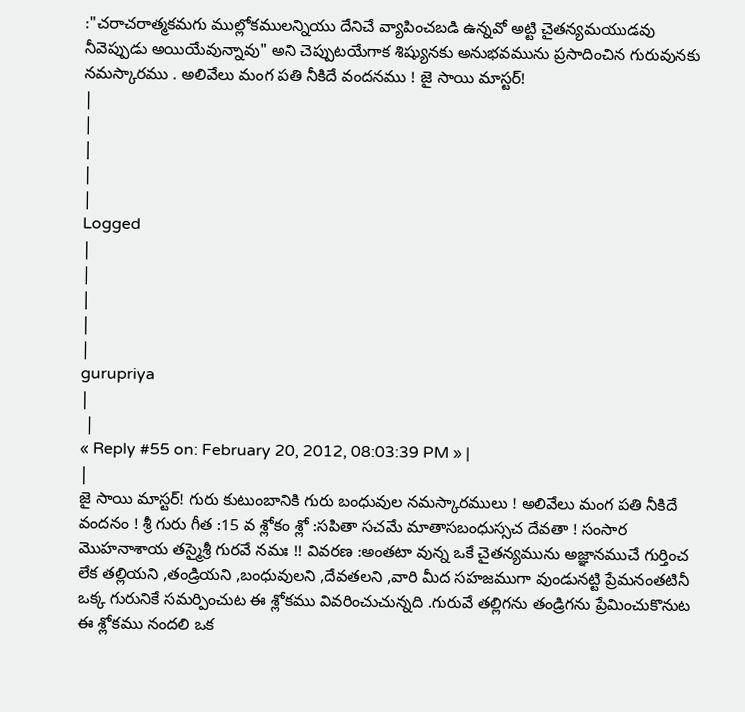:"చరాచరాత్మకమగు ముల్లోకములన్నియు దేనిచే వ్యాపించబడి ఉన్నవో అట్టి చైతన్యమయుడవు నీవెప్పుడు అయియేవున్నావు" అని చెప్పుటయేగాక శిష్యునకు అనుభవమును ప్రసాదించిన గురువునకు నమస్కారము . అలివేలు మంగ పతి నీకిదే వందనము ! జై సాయి మాస్టర్!
|
|
|
|
|
Logged
|
|
|
|
|
gurupriya
|
 |
« Reply #55 on: February 20, 2012, 08:03:39 PM » |
|
జై సాయి మాస్టర్! గురు కుటుంబానికి గురు బంధువుల నమస్కారములు ! అలివేలు మంగ పతి నీకిదే వందనం ! శ్రీ గురు గీత :15 వ శ్లోకం శ్లో :సపితా సచమే మాతాసబంధుస్సచ దేవతా ! సంసార మొహనాశాయ తస్మైశ్రీ గురవే నమః !! వివరణ :అంతటా వున్న ఒకే చైతన్యమును అజ్ఞానముచే గుర్తించ లేక తల్లియని ,తండ్రియని ,బంధువులని ,దేవతలని ,వారి మీద సహజముగా వుండునట్టి ప్రేమనంతటినీ ఒక్క గురునికే సమర్పించుట ఈ శ్లోకము వివరించుచున్నది .గురువే తల్లిగను తండ్రిగను ప్రేమించుకొనుట ఈ శ్లోకము నందలి ఒక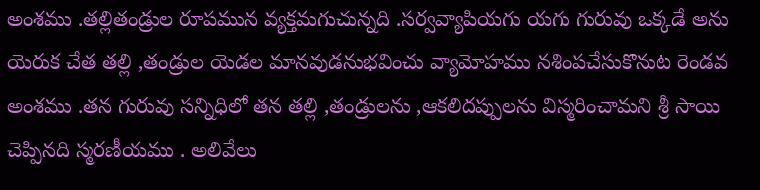అంశము .తల్లితండ్రుల రూపమున వ్యక్తమగుచున్నది .సర్వవ్యాపియగు యగు గురువు ఒక్కడే అను యెరుక చేత తల్లి ,తండ్రుల యెడల మానవుడనుభవించు వ్యామోహము నశింపచేసుకొనుట రెండవ అంశము .తన గురువు సన్నిధిలో తన తల్లి ,తండ్రులను ,ఆకలిదప్పులను విస్మరించామని శ్రీ సాయి చెప్పినది స్మరణీయము . అలివేలు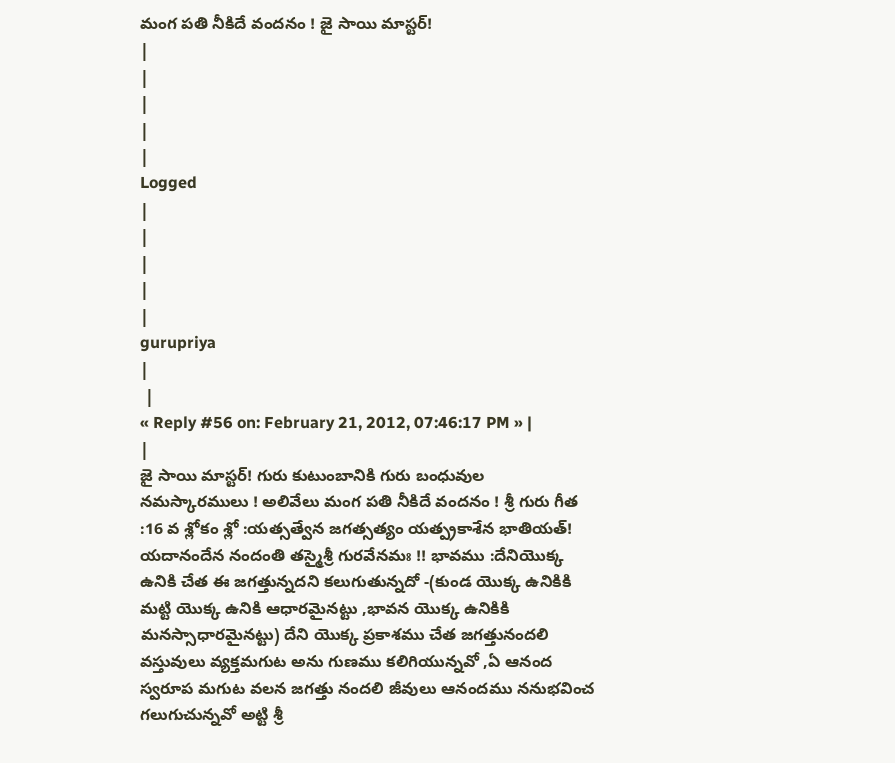మంగ పతి నీకిదే వందనం ! జై సాయి మాస్టర్!
|
|
|
|
|
Logged
|
|
|
|
|
gurupriya
|
 |
« Reply #56 on: February 21, 2012, 07:46:17 PM » |
|
జై సాయి మాస్టర్! గురు కుటుంబానికి గురు బంధువుల నమస్కారములు ! అలివేలు మంగ పతి నీకిదే వందనం ! శ్రీ గురు గీత :16 వ శ్లోకం శ్లో :యత్సత్వేన జగత్సత్యం యత్ప్రకాశేన భాతియత్! యదానందేన నందంతి తస్మైశ్రీ గురవేనమః !! భావము :దేనియొక్క ఉనికి చేత ఈ జగత్తున్నదని కలుగుతున్నదో -(కుండ యొక్క ఉనికికి మట్టి యొక్క ఉనికి ఆధారమైనట్టు ,భావన యొక్క ఉనికికి మనస్సాధారమైనట్టు) దేని యొక్క ప్రకాశము చేత జగత్తునందలి వస్తువులు వ్యక్తమగుట అను గుణము కలిగియున్నవో ,ఏ ఆనంద స్వరూప మగుట వలన జగత్తు నందలి జీవులు ఆనందము ననుభవించ గలుగుచున్నవో అట్టి శ్రీ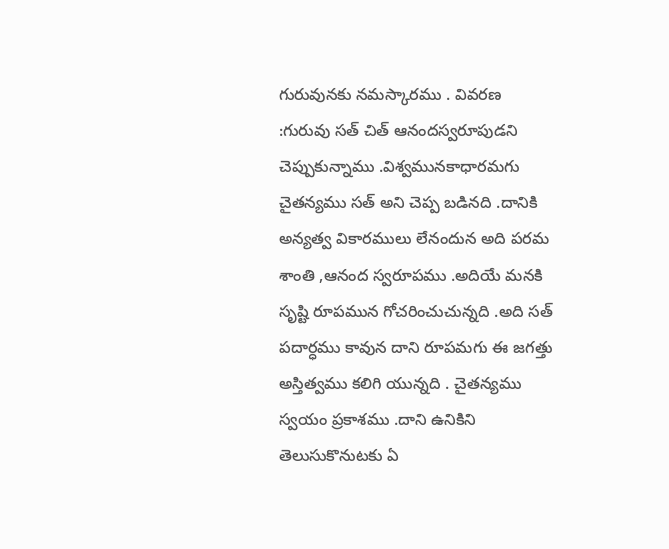గురువునకు నమస్కారము . వివరణ :గురువు సత్ చిత్ ఆనందస్వరూపుడని చెప్పుకున్నాము .విశ్వమునకాధారమగు చైతన్యము సత్ అని చెప్ప బడినది .దానికి అన్యత్వ వికారములు లేనందున అది పరమ శాంతి ,ఆనంద స్వరూపము .అదియే మనకి సృష్టి రూపమున గోచరించుచున్నది .అది సత్ పదార్ధము కావున దాని రూపమగు ఈ జగత్తు అస్తిత్వము కలిగి యున్నది . చైతన్యము స్వయం ప్రకాశము .దాని ఉనికిని తెలుసుకొనుటకు ఏ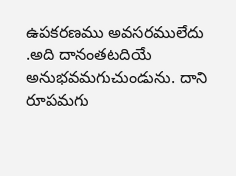ఉపకరణము అవసరములేదు .అది దానంతటదియే అనుభవమగుచుండును. దాని రూపమగు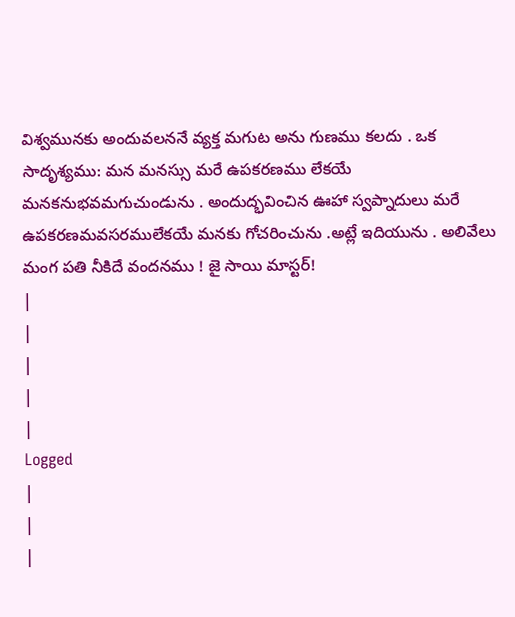విశ్వమునకు అందువలననే వ్యక్త మగుట అను గుణము కలదు . ఒక సాదృశ్యము: మన మనస్సు మరే ఉపకరణము లేకయే మనకనుభవమగుచుండును . అందుద్భవించిన ఊహా స్వప్నాదులు మరే ఉపకరణమవసరములేకయే మనకు గోచరించును .అట్లే ఇదియును . అలివేలు మంగ పతి నీకిదే వందనము ! జై సాయి మాస్టర్!
|
|
|
|
|
Logged
|
|
|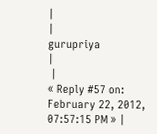|
|
gurupriya
|
 |
« Reply #57 on: February 22, 2012, 07:57:15 PM » |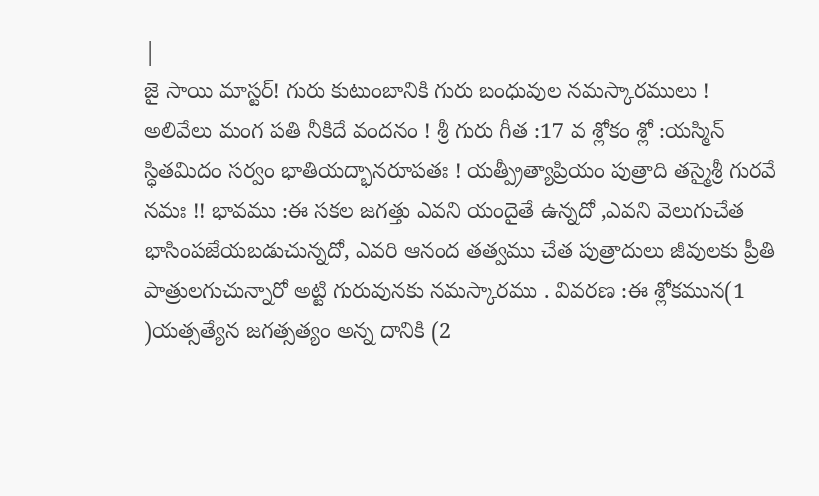|
జై సాయి మాస్టర్! గురు కుటుంబానికి గురు బంధువుల నమస్కారములు ! అలివేలు మంగ పతి నీకిదే వందనం ! శ్రీ గురు గీత :17 వ శ్లోకం శ్లో :యస్మిన్ స్ధితమిదం సర్వం భాతియద్భానరూపతః ! యత్ప్రీత్యాప్రియం పుత్రాది తస్మైశ్రీ గురవే నమః !! భావము :ఈ సకల జగత్తు ఎవని యందైతే ఉన్నదో ,ఎవని వెలుగుచేత భాసింపజేయబడుచున్నదో, ఎవరి ఆనంద తత్వము చేత పుత్రాదులు జీవులకు ప్రీతి పాత్రులగుచున్నారో అట్టి గురువునకు నమస్కారము . వివరణ :ఈ శ్లోకమున(1 )యత్సత్యేన జగత్సత్యం అన్న దానికి (2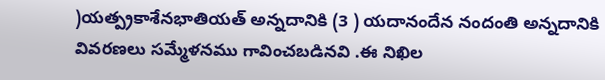)యత్ప్రకాశేనభాతియత్ అన్నదానికి (3 ) యదానందేన నందంతి అన్నదానికి వివరణలు సమ్మేళనము గావించబడినవి .ఈ నిఖిల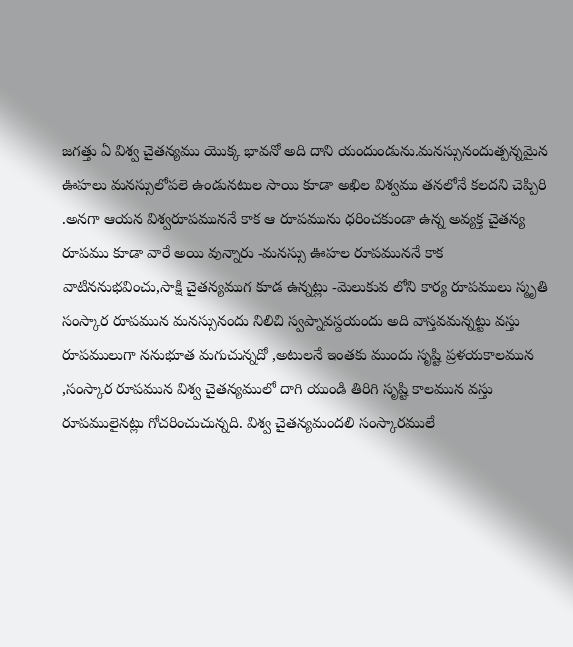జగత్తు ఏ విశ్వ చైతన్యము యొక్క భావనో అది దాని యందుండును.మనస్సునందుత్పన్నమైన ఊహలు మనస్సులోపలె ఉండునటుల సాయి కూడా అఖిల విశ్వము తనలోనే కలదని చెప్పిరి .అనగా ఆయన విశ్వరూపముననే కాక ఆ రూపమును ధరించకుండా ఉన్న అవ్యక్త చైతన్య రూపము కూడా వారే అయి వున్నారు -మనస్సు ఊహల రూపముననే కాక వాటిననుభవించు,సాక్షి చైతన్యముగ కూడ ఉన్నట్లు -మెలుకువ లోని కార్య రూపములు స్మృతి సంస్కార రూపమున మనస్సునందు నిలిచి స్వప్నావస్దయందు అది వాస్తవమన్నట్టు వస్తు రూపములుగా ననుభూత మగుచున్నదో ,అటులనే ఇంతకు ముందు సృష్టి ప్రళయకాలమున ,సంస్కార రూపమున విశ్వ చైతన్యములో దాగి యుండి తిరిగి సృష్టి కాలమున వస్తు రూపములైనట్లు గోచరించుచున్నది. విశ్వ చైతన్యమందలి సంస్కారములే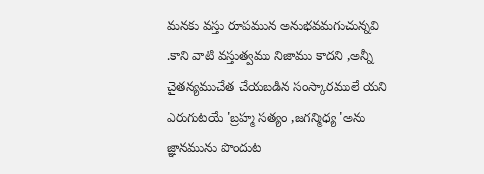మనకు వస్తు రూపమున అనుభవమగుచున్నవి .కాని వాటి వస్తుత్వము నిజాము కాదని ,అన్నీ చైతన్యముచేత చేయబడిన సంస్కారములే యని ఎరుగుటయే 'బ్రహ్మ సత్యం ,జగన్మిధ్య 'అను జ్ఞానమును పొందుట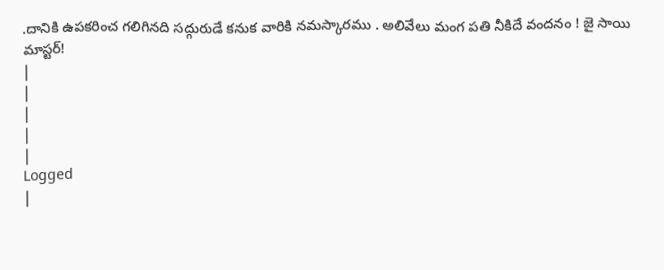.దానికి ఉపకరించ గలిగినది సద్గురుడే కనుక వారికి నమస్కారము . అలివేలు మంగ పతి నీకిదే వందనం ! జై సాయి మాస్టర్!
|
|
|
|
|
Logged
|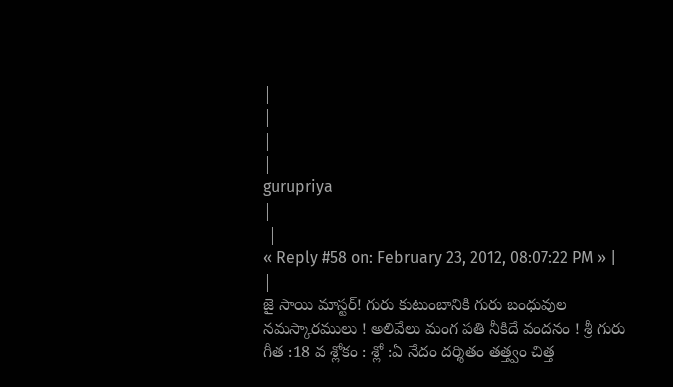|
|
|
|
gurupriya
|
 |
« Reply #58 on: February 23, 2012, 08:07:22 PM » |
|
జై సాయి మాస్టర్! గురు కుటుంబానికి గురు బంధువుల నమస్కారములు ! అలివేలు మంగ పతి నీకిదే వందనం ! శ్రీ గురు గీత :18 వ శ్లోకం : శ్లో :ఏ నేదం దర్శితం తత్త్వం చిత్త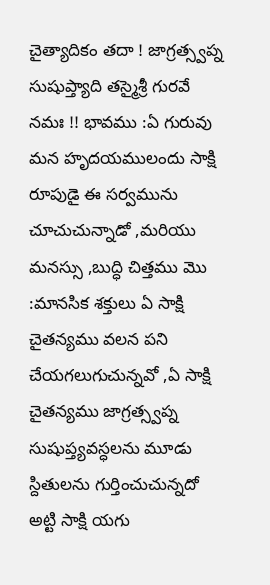చైత్యాదికం తదా ! జాగ్రత్స్వప్న సుషుప్త్యాది తస్మైశ్రీ గురవే నమః !! భావము :ఏ గురువు మన హృదయములందు సాక్షి రూపుడై ఈ సర్వమును చూచుచున్నాడో ,మరియు మనస్సు ,బుద్ధి చిత్తము మొ :మానసిక శక్తులు ఏ సాక్షి చైతన్యము వలన పని చేయగలుగుచున్నవో ,ఏ సాక్షి చైతన్యము జాగ్రత్స్వప్న సుషుప్త్యవస్ధలను మూడు స్దితులను గుర్తించుచున్నదో అట్టి సాక్షి యగు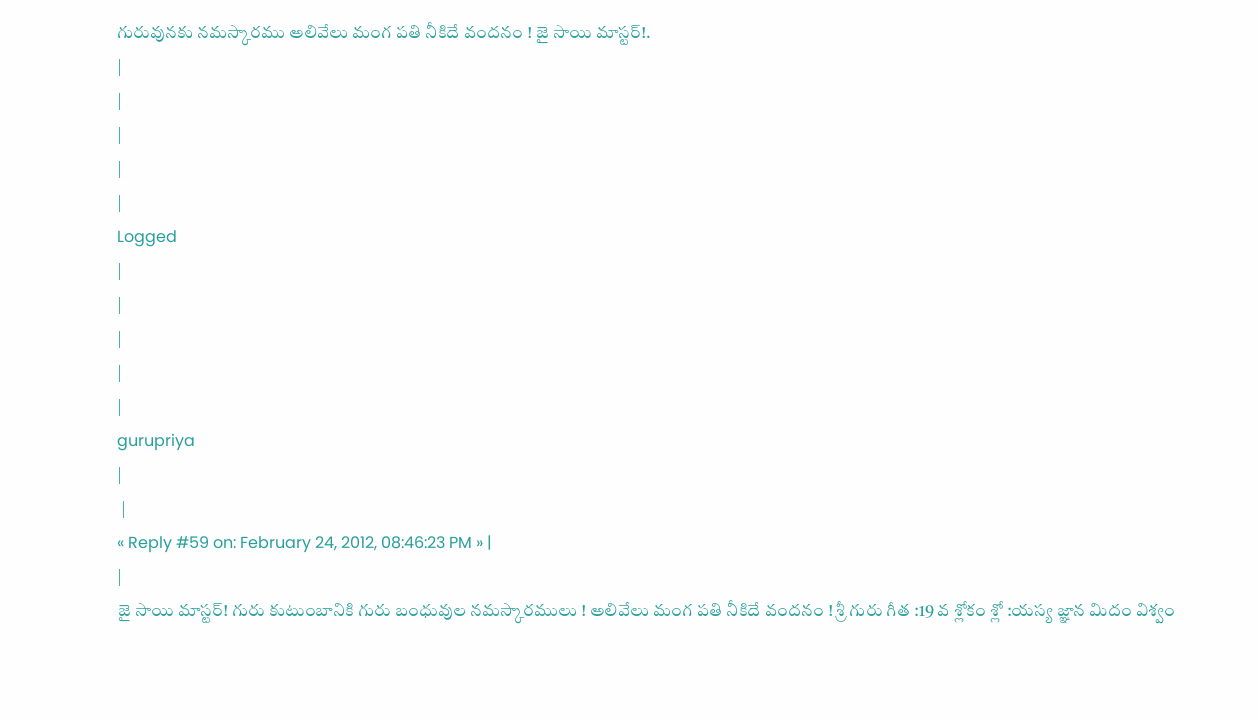గురువునకు నమస్కారము అలివేలు మంగ పతి నీకిదే వందనం ! జై సాయి మాస్టర్!.
|
|
|
|
|
Logged
|
|
|
|
|
gurupriya
|
 |
« Reply #59 on: February 24, 2012, 08:46:23 PM » |
|
జై సాయి మాస్టర్! గురు కుటుంబానికి గురు బంధువుల నమస్కారములు ! అలివేలు మంగ పతి నీకిదే వందనం ! శ్రీ గురు గీత :19 వ శ్లోకం శ్లో :యస్య జ్ఞాన మిదం విశ్వం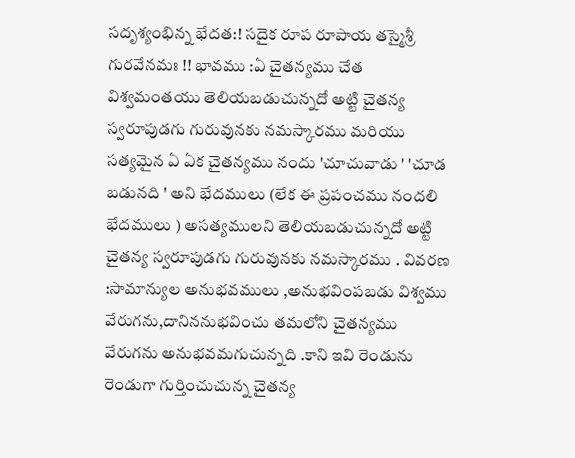సదృశ్యంభిన్న భేదత:! సదైక రూప రూపాయ తస్మైశ్రీ గురవేనమః !! భావము :ఏ చైతన్యము చేత విశ్వమంతయు తెలియబడుచున్నదో అట్టి చైతన్య స్వరూపుడగు గురువునకు నమస్కారము మరియు సత్యమైన ఏ ఏక చైతన్యము నందు 'చూచువాడు ' 'చూడ బడునది ' అని భేదములు (లేక ఈ ప్రపంచము నందలి భేదములు ) అసత్యములని తెలియబడుచున్నదో అట్టి చైతన్య స్వరూపుడగు గురువునకు నమస్కారము . వివరణ :సామాన్యుల అనుభవములు ,అనుభవింపబడు విశ్వము వేరుగను,దానిననుభవించు తమలోని చైతన్యము వేరుగను అనుభవమగుచున్నది .కాని ఇవి రెండును రెండుగా గుర్తించుచున్న చైతన్య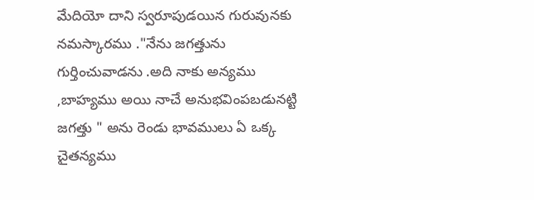మేదియో దాని స్వరూపుడయిన గురువునకు నమస్కారము ."నేను జగత్తును గుర్తించువాడను .అది నాకు అన్యము ,బాహ్యము అయి నాచే అనుభవింపబడునట్టి జగత్తు " అను రెండు భావములు ఏ ఒక్క చైతన్యము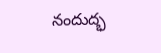నందుద్భ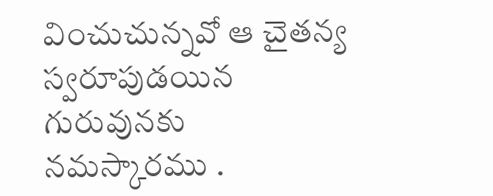వించుచున్నవో ఆ చైతన్య స్వరూపుడయిన గురువునకు నమస్కారము .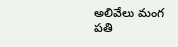అలివేలు మంగ పతి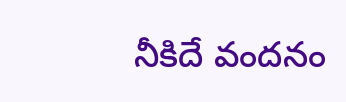నీకిదే వందనం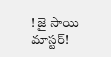! జై సాయి మాస్టర్!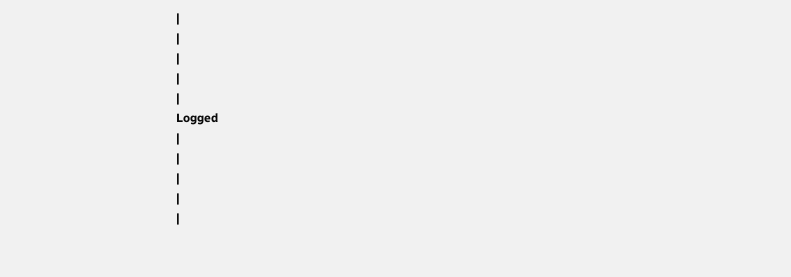|
|
|
|
|
Logged
|
|
|
|
|